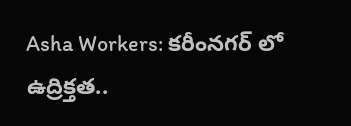Asha Workers: కరీంనగర్ లో ఉద్రిక్తత..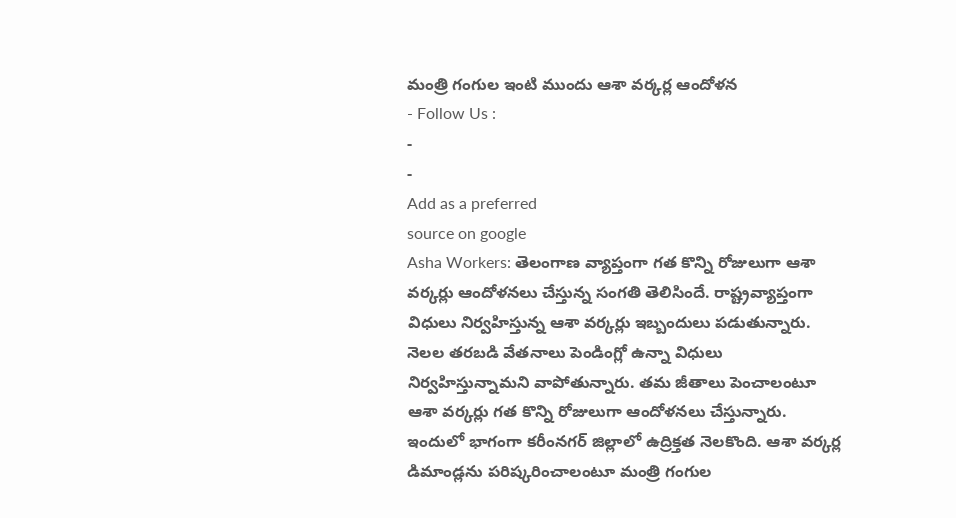మంత్రి గంగుల ఇంటి ముందు ఆశా వర్కర్ల ఆందోళన
- Follow Us :
-
-
Add as a preferred
source on google
Asha Workers: తెలంగాణ వ్యాప్తంగా గత కొన్ని రోజులుగా ఆశా వర్కర్లు ఆందోళనలు చేస్తున్న సంగతి తెలిసిందే. రాష్ట్రవ్యాప్తంగా విధులు నిర్వహిస్తున్న ఆశా వర్కర్లు ఇబ్బందులు పడుతున్నారు. నెలల తరబడి వేతనాలు పెండింగ్లో ఉన్నా విధులు నిర్వహిస్తున్నామని వాపోతున్నారు. తమ జీతాలు పెంచాలంటూ ఆశా వర్కర్లు గత కొన్ని రోజులుగా ఆందోళనలు చేస్తున్నారు. ఇందులో భాగంగా కరీంనగర్ జిల్లాలో ఉద్రిక్తత నెలకొంది. ఆశా వర్కర్ల డిమాండ్లను పరిష్కరించాలంటూ మంత్రి గంగుల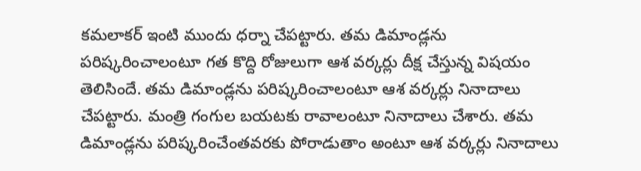కమలాకర్ ఇంటి ముందు ధర్నా చేపట్టారు. తమ డిమాండ్లను పరిష్కరించాలంటూ గత కొద్ది రోజులుగా ఆశ వర్కర్లు దీక్ష చేస్తున్న విషయం తెలిసిందే. తమ డిమాండ్లను పరిష్కరించాలంటూ ఆశ వర్కర్లు నినాదాలు చేపట్టారు. మంత్రి గంగుల బయటకు రావాలంటూ నినాదాలు చేశారు. తమ డిమాండ్లను పరిష్కరించేంతవరకు పోరాడుతాం అంటూ ఆశ వర్కర్లు నినాదాలు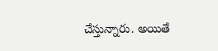చేస్తున్నారు. అయితే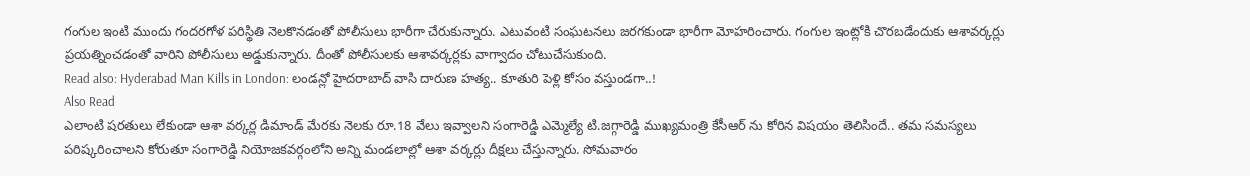గంగుల ఇంటి ముందు గందరగోళ పరిస్థితి నెలకొనడంతో పోలీసులు భారీగా చేరుకున్నారు. ఎటువంటి సంఘటనలు జరగకుండా భారీగా మోహరించారు. గంగుల ఇంట్లోకి చొరబడేందుకు ఆశావర్కర్లు ప్రయత్నించడంతో వారిని పోలీసులు అడ్డుకున్నారు. దీంతో పోలీసులకు ఆశావర్కర్లకు వాగ్వాదం చోటుచేసుకుంది.
Read also: Hyderabad Man Kills in London: లండన్లో హైదరాబాద్ వాసి దారుణ హత్య.. కూతురి పెళ్లి కోసం వస్తుండగా..!
Also Read
ఎలాంటి షరతులు లేకుండా ఆశా వర్కర్ల డిమాండ్ మేరకు నెలకు రూ.18 వేలు ఇవ్వాలని సంగారెడ్డి ఎమ్మెల్యే టి.జగ్గారెడ్డి ముఖ్యమంత్రి కేసీఆర్ ను కోరిన విషయం తెలిసిందే.. తమ సమస్యలు పరిష్కరించాలని కోరుతూ సంగారెడ్డి నియోజకవర్గంలోని అన్ని మండలాల్లో ఆశా వర్కర్లు దీక్షలు చేస్తున్నారు. సోమవారం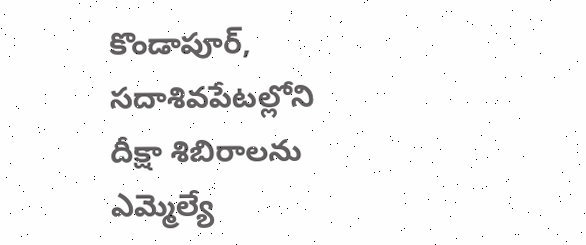కొండాపూర్, సదాశివపేటల్లోని దీక్షా శిబిరాలను ఎమ్మెల్యే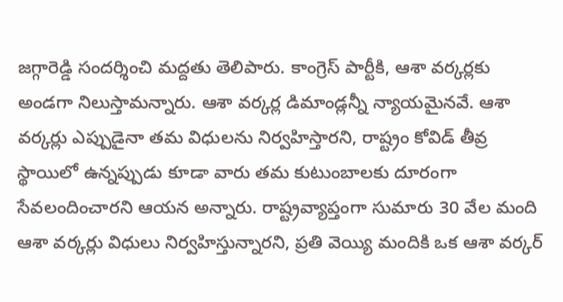జగ్గారెడ్డి సందర్శించి మద్దతు తెలిపారు. కాంగ్రెస్ పార్టీకి, ఆశా వర్కర్లకు అండగా నిలుస్తామన్నారు. ఆశా వర్కర్ల డిమాండ్లన్నీ న్యాయమైనవే. ఆశా వర్కర్లు ఎప్పుడైనా తమ విధులను నిర్వహిస్తారని, రాష్ట్రం కోవిడ్ తీవ్ర స్థాయిలో ఉన్నప్పుడు కూడా వారు తమ కుటుంబాలకు దూరంగా సేవలందించారని ఆయన అన్నారు. రాష్ట్రవ్యాప్తంగా సుమారు 30 వేల మంది ఆశా వర్కర్లు విధులు నిర్వహిస్తున్నారని, ప్రతి వెయ్యి మందికి ఒక ఆశా వర్కర్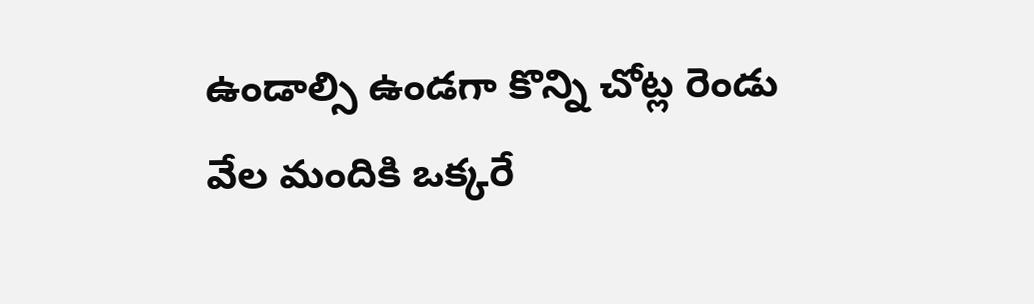ఉండాల్సి ఉండగా కొన్ని చోట్ల రెండు వేల మందికి ఒక్కరే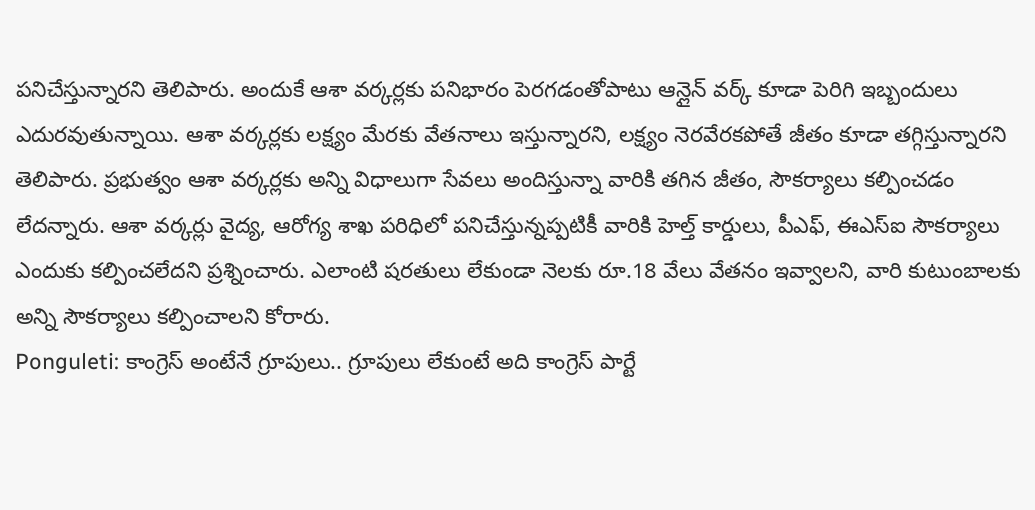పనిచేస్తున్నారని తెలిపారు. అందుకే ఆశా వర్కర్లకు పనిభారం పెరగడంతోపాటు ఆన్లైన్ వర్క్ కూడా పెరిగి ఇబ్బందులు ఎదురవుతున్నాయి. ఆశా వర్కర్లకు లక్ష్యం మేరకు వేతనాలు ఇస్తున్నారని, లక్ష్యం నెరవేరకపోతే జీతం కూడా తగ్గిస్తున్నారని తెలిపారు. ప్రభుత్వం ఆశా వర్కర్లకు అన్ని విధాలుగా సేవలు అందిస్తున్నా వారికి తగిన జీతం, సౌకర్యాలు కల్పించడం లేదన్నారు. ఆశా వర్కర్లు వైద్య, ఆరోగ్య శాఖ పరిధిలో పనిచేస్తున్నప్పటికీ వారికి హెల్త్ కార్డులు, పీఎఫ్, ఈఎస్ఐ సౌకర్యాలు ఎందుకు కల్పించలేదని ప్రశ్నించారు. ఎలాంటి షరతులు లేకుండా నెలకు రూ.18 వేలు వేతనం ఇవ్వాలని, వారి కుటుంబాలకు అన్ని సౌకర్యాలు కల్పించాలని కోరారు.
Ponguleti: కాంగ్రెస్ అంటేనే గ్రూపులు.. గ్రూపులు లేకుంటే అది కాంగ్రెస్ పార్టే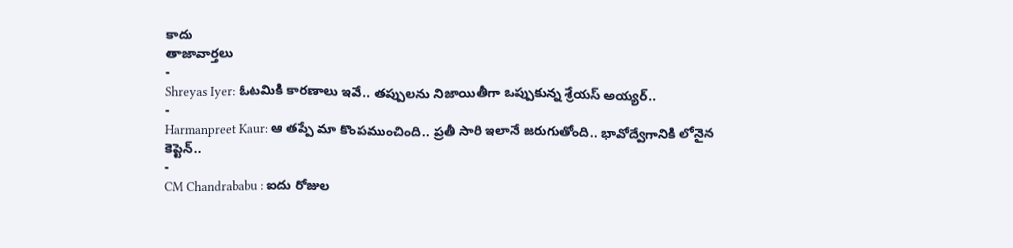కాదు
తాజావార్తలు
-
Shreyas Iyer: ఓటమికి కారణాలు ఇవే.. తప్పులను నిజాయితీగా ఒప్పుకున్న శ్రేయస్ అయ్యర్..
-
Harmanpreet Kaur: ఆ తప్పే మా కొంపముంచింది.. ప్రతీ సారి ఇలానే జరుగుతోంది.. భావోద్వేగానికి లోనైన కెప్టెన్..
-
CM Chandrababu : ఐదు రోజుల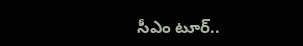సీఎం టూర్..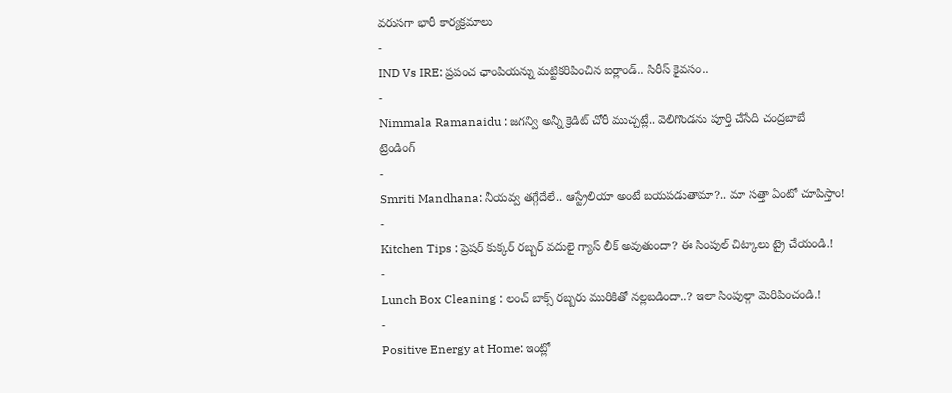వరుసగా భారీ కార్యక్రమాలు
-
IND Vs IRE: ప్రపంచ ఛాంపియన్ను మట్టికరిపించిన ఐర్లాండ్.. సిరీస్ కైవసం..
-
Nimmala Ramanaidu : జగన్వి అన్నీ క్రెడిట్ చోరీ ముచ్చట్లే.. వెలిగొండను పూర్తి చేసేది చంద్రబాబే
ట్రెండింగ్
-
Smriti Mandhana: నీయవ్వ తగ్గేదేలే.. ఆస్ట్రేలియా అంటే బయపడుతామా?.. మా సత్తా ఏంటో చూపిస్తాం!
-
Kitchen Tips : ప్రెషర్ కుక్కర్ రబ్బర్ వదులై గ్యాస్ లీక్ అవుతుందా? ఈ సింపుల్ చిట్కాలు ట్రై చేయండి.!
-
Lunch Box Cleaning : లంచ్ బాక్స్ రబ్బరు మురికితో నల్లబడిందా..? ఇలా సింపుల్గా మెరిపించండి.!
-
Positive Energy at Home: ఇంట్లో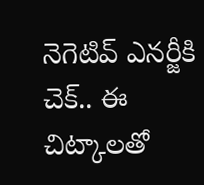నెగెటివ్ ఎనర్జీకి చెక్.. ఈ చిట్కాలతో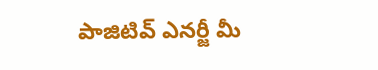పాజిటివ్ ఎనర్జీ మీ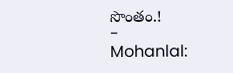సొంతం.!
-
Mohanlal: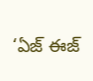‘ఏజ్ ఈజ్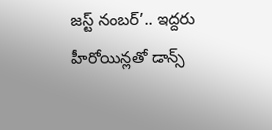జస్ట్ నంబర్’.. ఇద్దరు హీరోయిన్లతో డాన్స్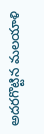అదరగొట్టిన మలయాళి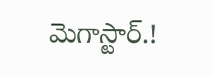మెగాస్టార్.!